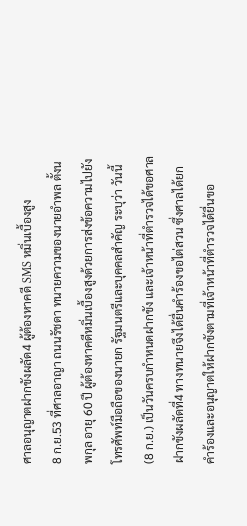ศาลอนุญาตฝากขังผลัด4 ผู้ต้องหาคดี SMS หมิ่นเบื้องสูง
8 ก.ย.53 ที่ศาลอาญา ถนนรัชดา ทนายความของนายอำพล ตั้งนพกุล อายุ 60 ปี ผู้ต้องหาคดีหมิ่นเบื้องสูงด้วยการส่งข้อความไปยังโทรศัพท์มือถือของนายก รัฐมนตรีและบุคคลสำคัญ ระบุว่า วันนี้ (8 ก.ย.) เป็นวันครบกำหนดฝากขัง และเจ้าหน้าที่ตำรวจได้ขอศาลฝากขังผลัดที่4 ทางทนายจึงได้ยื่นคำร้องขอไต่สวน ซึ่งศาลได้ยกคำร้องและอนุญาตให้ฝากขังตามที่เจ้าหน้าที่ตำรวจได้ยื่นขอ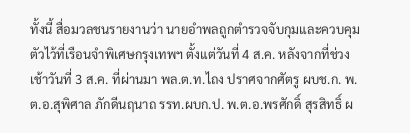ทั้งนี้ สื่อมวลชนรายงานว่า นายอำพลถูกตำรวจจับกุมและควบคุมตัวไว้ที่เรือนจำพิเศษกรุงเทพฯ ตั้งแต่วันที่ 4 ส.ค. หลังจากที่ช่วงเช้าวันที่ 3 ส.ค. ที่ผ่านมา พล.ต.ท.ไถง ปราศจากศัตรู ผบช.ก. พ.ต.อ.สุพิศาล ภักดีนฤนาถ รรท.ผบก.ป. พ.ต.อ.พรศักดิ์ สุรสิทธิ์ ผ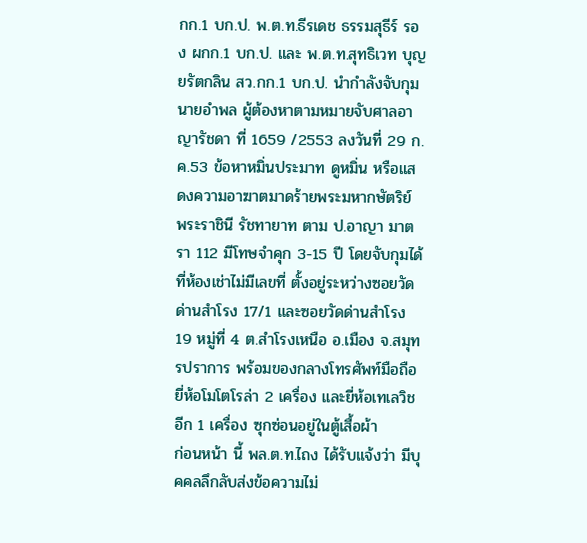กก.1 บก.ป. พ.ต.ท.ธีรเดช ธรรมสุธีร์ รอง ผกก.1 บก.ป. และ พ.ต.ท.สุทธิเวท บุญยรัตกลิน สว.กก.1 บก.ป. นำกำลังจับกุม นายอำพล ผู้ต้องหาตามหมายจับศาลอาญารัชดา ที่ 1659 /2553 ลงวันที่ 29 ก.ค.53 ข้อหาหมิ่นประมาท ดูหมิ่น หรือแสดงความอาฆาตมาดร้ายพระมหากษัตริย์ พระราชินี รัชทายาท ตาม ป.อาญา มาตรา 112 มีโทษจำคุก 3-15 ปี โดยจับกุมได้ที่ห้องเช่าไม่มีเลขที่ ตั้งอยู่ระหว่างซอยวัดด่านสำโรง 17/1 และซอยวัดด่านสำโรง 19 หมู่ที่ 4 ต.สำโรงเหนือ อ.เมือง จ.สมุทรปราการ พร้อมของกลางโทรศัพท์มือถือยี่ห้อโมโตโรล่า 2 เครื่อง และยี่ห้อเทเลวิช อีก 1 เครื่อง ซุกซ่อนอยู่ในตู้เสื้อผ้า
ก่อนหน้า นี้ พล.ต.ท.ไถง ได้รับแจ้งว่า มีบุคคลลึกลับส่งข้อความไม่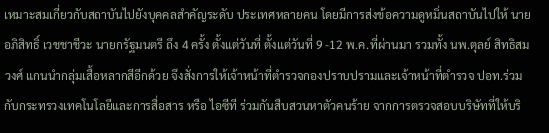เหมาะสมเกี่ยวกับสถาบันไปยังบุคคลสำคัญระดับ ประเทศหลายคน โดยมีการส่งข้อความดูหมิ่นสถาบันไปให้ นายอภิสิทธิ์ เวชชาชีวะ นายกรัฐมนตรี ถึง 4 ครั้ง ตั้งแต่วันที่ ตั้งแต่วันที่ 9 -12 พ.ค.ที่ผ่านมา รวมทั้ง นพ.ตุลย์ สิทธิสมวงศ์ แกนนำกลุ่มเสื้อหลากสีอีกด้วย จึงสั่งการให้เจ้าหน้าที่ตำรวจกองปราบปรามและเจ้าหน้าที่ตำรวจ ปอท.ร่วมกับกระทรวงเทคโนโลยีและการสื่อสาร หรือ ไอซีที ร่วมกันสืบสวนหาตัวคนร้าย จากการตรวจสอบบริษัทที่ให้บริ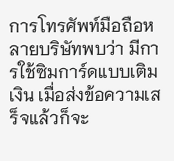การโทรศัพท์มือถือหลายบริษัทพบว่า มีการใช้ซิมการ์ดแบบเติมเงิน เมื่อส่งข้อความเสร็จแล้วก็จะ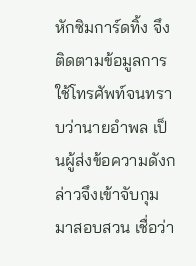หักซิมการ์ดทิ้ง จึงติดตามข้อมูลการใช้โทรศัพท์จนทราบว่านายอำพล เป็นผู้ส่งข้อความดังกล่าวจึงเข้าจับกุมมาสอบสวน เชื่อว่า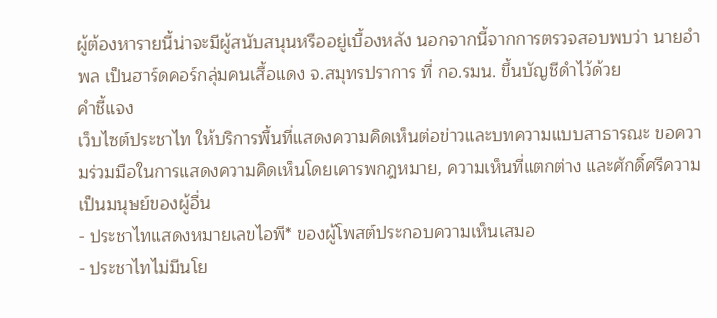ผู้ต้องหารายนี้น่าจะมีผู้สนับสนุนหรืออยู่เบื้องหลัง นอกจากนี้จากการตรวจสอบพบว่า นายอำพล เป็นฮาร์ดคอร์กลุ่มคนเสื้อแดง จ.สมุทรปราการ ที่ กอ.รมน. ขึ้นบัญชีดำไว้ด้วย
คำชี้แจง
เว็บไซต์ประชาไท ให้บริการพื้นที่แสดงความคิดเห็นต่อข่าวและบทความแบบสาธารณะ ขอความร่วมมือในการแสดงความคิดเห็นโดยเคารพกฎหมาย, ความเห็นที่แตกต่าง และศักดิ์ศรีความเป็นมนุษย์ของผู้อื่น
- ประชาไทแสดงหมายเลขไอพี* ของผู้โพสต์ประกอบความเห็นเสมอ
- ประชาไทไม่มีนโย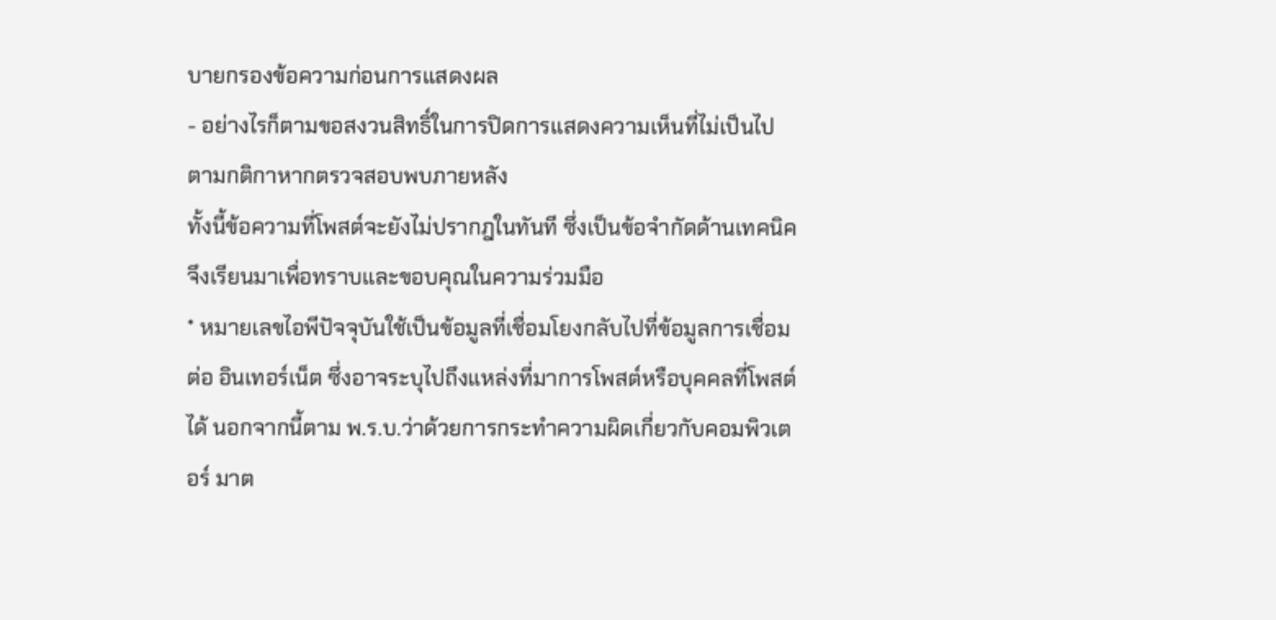บายกรองข้อความก่อนการแสดงผล
- อย่างไรก็ตามขอสงวนสิทธิ์ในการปิดการแสดงความเห็นที่ไม่เป็นไปตามกติกาหากตรวจสอบพบภายหลัง
ทั้งนี้ข้อความที่โพสต์จะยังไม่ปรากฎในทันที ซึ่งเป็นข้อจำกัดด้านเทคนิค
จึงเรียนมาเพื่อทราบและขอบคุณในความร่วมมือ
* หมายเลขไอพีปัจจุบันใช้เป็นข้อมูลที่เชื่อมโยงกลับไปที่ข้อมูลการเชื่อมต่อ อินเทอร์เน็ต ซึ่งอาจระบุไปถึงแหล่งที่มาการโพสต์หรือบุคคลที่โพสต์ได้ นอกจากนี้ตาม พ.ร.บ.ว่าด้วยการกระทำความผิดเกี่ยวกับคอมพิวเตอร์ มาต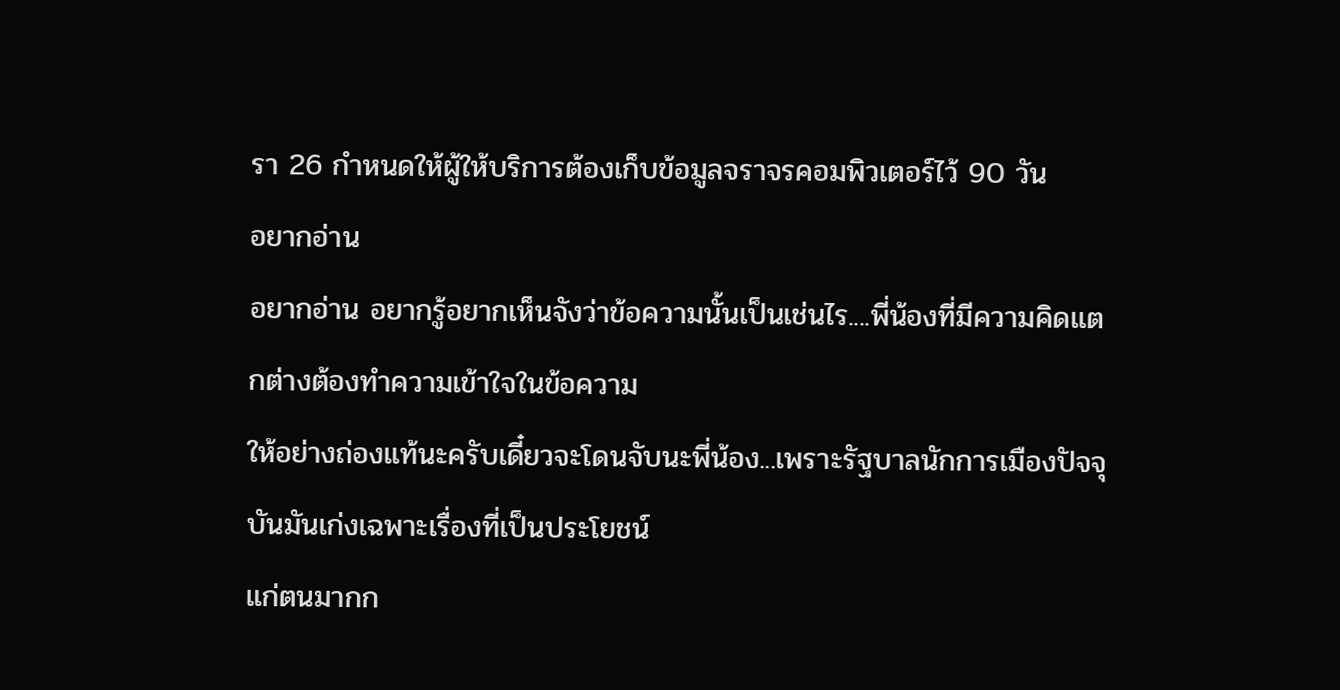รา 26 กำหนดให้ผู้ให้บริการต้องเก็บข้อมูลจราจรคอมพิวเตอร์ไว้ 90 วัน
อยากอ่าน
อยากอ่าน อยากรู้อยากเห็นจังว่าข้อความนั้นเป็นเช่นไร....พี่น้องที่มีความคิดแตกต่างต้องทำความเข้าใจในข้อความ
ให้อย่างถ่องแท้นะครับเดี๋ยวจะโดนจับนะพี่น้อง...เพราะรัฐบาลนักการเมืองปัจจุบันมันเก่งเฉพาะเรื่องที่เป็นประโยชน์
แก่ตนมากก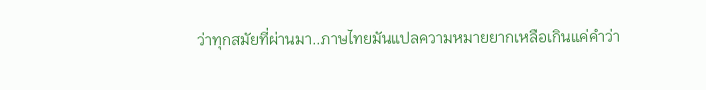ว่าทุกสมัยที่ผ่านมา..ภาษไทยมันแปลความหมายยากเหลือเกินแค่คำว่า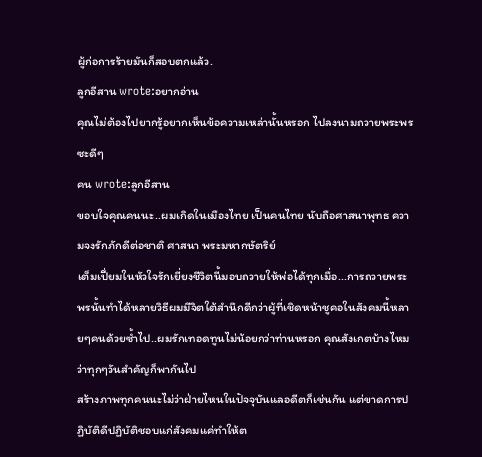ผู้ก่อการร้ายมันก็สอบตกแล้ว.
ลูกอีสาน wrote:อยากอ่าน
คุณไม่ต้องไปยากรู้อยากเห็นข้อความเหล่านั้นหรอก ไปลงนามถวายพระพรซะดีๆ
คน wrote:ลูกอีสาน
ขอบใจคุณคนนะ..ผมเกิดในเมืองไทย เป็นคนไทย นับถือศาสนาพุทธ ความจงรักภักดีต่อชาติ ศาสนา พระมหากษัตริย์
เต็มเปี่ยมในหัวใจรักเยี่ยงชีวิตนี้มอบถวายให้พ่อได้ทุกเมื่อ...การถวายพระพรนั้นทำได้หลายวิธีผมมีจิตใต้สำนึกดีกว่าผู้ที่เชิดหน้าชูคอในสังคมนี้หลายๆคนด้วยซ้ำไป..ผมรักเทอดทูนไม่น้อยกว่าท่านหรอก คุณสังเกตบ้างไหมว่าทุกๆวันสำคัญก็พากันไป
สร้างภาพทุกคนนะไม่ว่าฝ่ายไหนในปัจจุบันแลอดีตก็เช่นกัน แต่ขาดการปฏิบัติดีปฏิบัติชอบแก่สังคมแค่ทำให้ต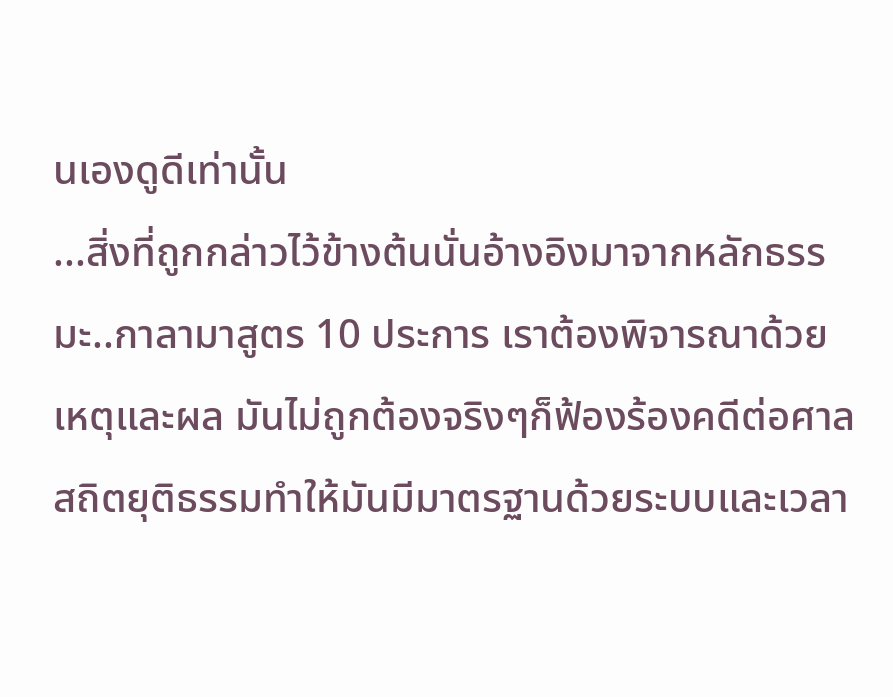นเองดูดีเท่านั้น
...สิ่งที่ถูกกล่าวไว้ข้างต้นนั่นอ้างอิงมาจากหลักธรรมะ..กาลามาสูตร 10 ประการ เราต้องพิจารณาด้วยเหตุและผล มันไม่ถูกต้องจริงๆก็ฟ้องร้องคดีต่อศาลสถิตยุติธรรมทำให้มันมีมาตรฐานด้วยระบบและเวลา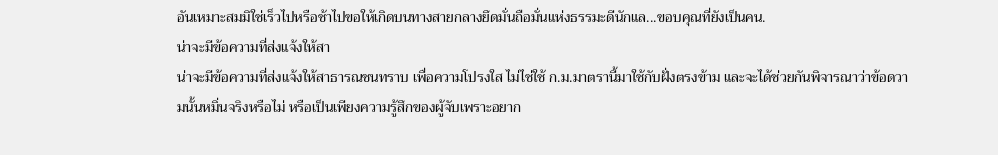อันเหมาะสมมิใช่เร็วไปหรือช้าไปขอให้เกิดบนทางสายกลางยึดมั่นถือมั่นแห่งธรรมะดีนักแล...ขอบคุณที่ยังเป็นคน.
น่าจะมีข้อความที่ส่งแจ้งให้สา
น่าจะมีข้อความที่ส่งแจ้งให้สาธารณชนทราบ เพื่อความโปรงใส ไม่ไช่ใช้ ก.ม.มาตรานี้มาใช้กับฝั่งตรงข้าม และจะได้ช่วยกันพิจารณาว่าข้อดวามนั้นหมิ่นจริงหรือไม่ หรือเป็นเพียงความรู้สึกของผู้จับเพราะอยาก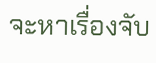จะหาเรื่องจับ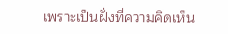เพราะเป็นฝั่งที่ความคิดเห็น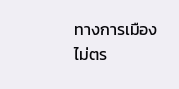ทางการเมืองไม่ตร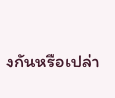งกันหรือเปล่า